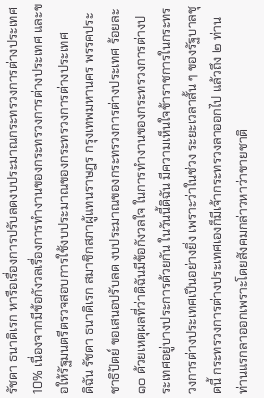รัชดา ธนาดิเรก หารือเรื่องการปรับลดงบประมาณกระทรวงการต่างประเทศ 10% เนื่องจากมีข้อกังวลเรื่องการทำงานของกระทรวงการต่างประเทศ และขอให้รัฐมนตรีตรวจสอบการใช้งบประมาณของกระทรวงการต่างประเทศ
ดิฉัน รัชดา ธนาดิเรก สมาชิกสภาผู้แทนราษฎร กรุงเทพมหานคร พรรคประชาธิปัตย์ ขอเสนอปรับลด งบประมาณของกระทรวงการต่างประเทศ ร้อยละ ๑๐ ด้วยเหตุผลที่ว่าดิฉันมีข้อกังวลใจ ในการทํางานของกระทรวงการต่างประเทศอยู่บางประการด้วยกัน ในวันนี้ดิฉัน มีความเห็นใจข้าราชการในกระทรวงการต่างประเทศเปึนอย่างยิ่ง เพราะว่าในช่วง ระยะเวลาสั้น ๆ ของรัฐบาลชุดนี้ กระทรวงการต่างประเทศเองก็มีเจ้ากระทรวงลาออกไป แล้วถึง ๒ ท่าน ท่านแรกลาออกเพราะโดยสังคมกล่าวหาว่าขายชาติ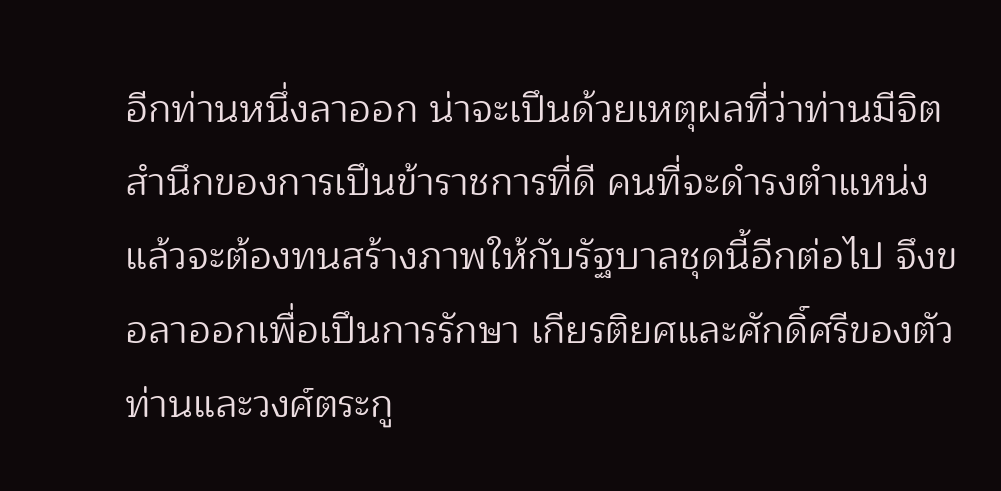อีกท่านหนึ่งลาออก น่าจะเปึนด้วยเหตุผลที่ว่าท่านมีจิตสํานึกของการเปึนข้าราชการที่ดี คนที่จะดํารงตําแหน่ง แล้วจะต้องทนสร้างภาพให้กับรัฐบาลชุดนี้อีกต่อไป จึงขอลาออกเพื่อเปึนการรักษา เกียรติยศและศักดิ์ศรีของตัวท่านและวงศ์ตระกู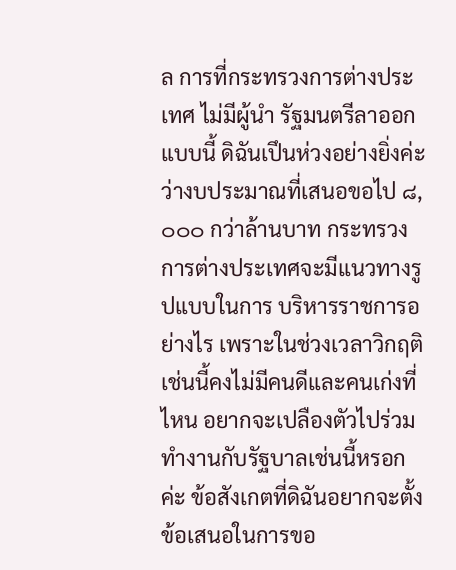ล การที่กระทรวงการต่างประเทศ ไม่มีผู้นํา รัฐมนตรีลาออกแบบนี้ ดิฉันเปึนห่วงอย่างยิ่งค่ะว่างบประมาณที่เสนอขอไป ๘,๐๐๐ กว่าล้านบาท กระทรวงการต่างประเทศจะมีแนวทางรูปแบบในการ บริหารราชการอย่างไร เพราะในช่วงเวลาวิกฤติเช่นนี้คงไม่มีคนดีและคนเก่งที่ไหน อยากจะเปลืองตัวไปร่วมทํางานกับรัฐบาลเช่นนี้หรอกค่ะ ข้อสังเกตที่ดิฉันอยากจะตั้ง ข้อเสนอในการขอ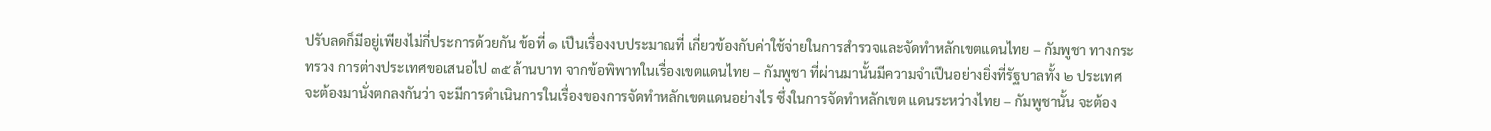ปรับลดก็มีอยู่เพียงไม่กี่ประการด้วยกัน ข้อที่ ๑ เปึนเรื่องงบประมาณที่ เกี่ยวข้องกับค่าใช้จ่ายในการสํารวจและจัดทําหลักเขตแดนไทย – กัมพูชา ทางกระทรวง การต่างประเทศขอเสนอไป ๓๕ ล้านบาท จากข้อพิพาทในเรื่องเขตแดนไทย – กัมพูชา ที่ผ่านมานั้นมีความจําเปึนอย่างยิ่งที่รัฐบาลทั้ง ๒ ประเทศ จะต้องมานั่งตกลงกันว่า จะมีการดําเนินการในเรื่องของการจัดทําหลักเขตแดนอย่างไร ซึ่งในการจัดทําหลักเขต แดนระหว่างไทย – กัมพูชานั้น จะต้อง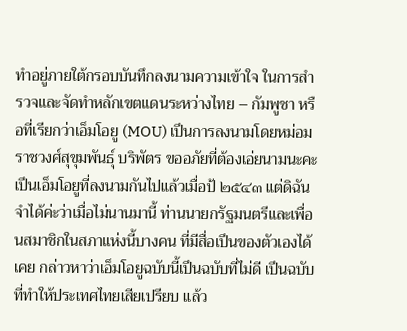ทําอยู่ภายใต้กรอบบันทึกลงนามความเข้าใจ ในการสํารวจและจัดทําหลักเขตแดนระหว่างไทย – กัมพูชา หรือที่เรียกว่าเอ็มโอยู (MOU) เปึนการลงนามโดยหม่อมราชวงศ์สุขุมพันธุ์ บริพัตร ขออภัยที่ต้องเอ่ยนามนะคะ เปึนเอ็มโอยูที่ลงนามกันไปแล้วเมื่อป้ ๒๕๔๓ แต่ดิฉันจําได้ค่ะว่าเมื่อไม่นานมานี้ ท่านนายกรัฐมนตรีและเพื่อนสมาชิกในสภาแห่งนี้บางคน ที่มีสื่อเปึนของตัวเองได้เคย กล่าวหาว่าเอ็มโอยูฉบับนี้เปึนฉบับที่ไม่ดี เปึนฉบับที่ทําให้ประเทศไทยเสียเปรียบ แล้ว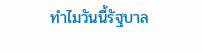ทําไมวันนี้รัฐบาล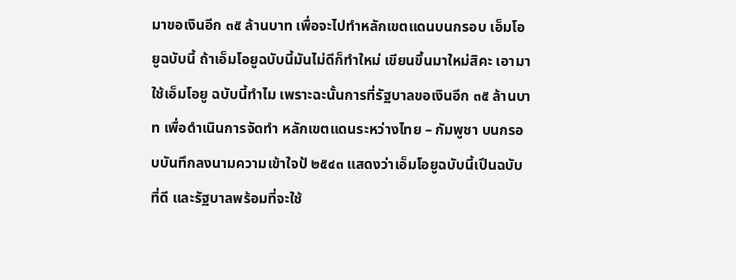มาขอเงินอีก ๓๕ ล้านบาท เพื่อจะไปทําหลักเขตแดนบนกรอบ เอ็มโอยูฉบับนี้ ถ้าเอ็มโอยูฉบับนี้มันไม่ดีก็ทําใหม่ เขียนขึ้นมาใหม่สิคะ เอามาใช้เอ็มโอยู ฉบับนี้ทําไม เพราะฉะนั้นการที่รัฐบาลขอเงินอีก ๓๕ ล้านบาท เพื่อดําเนินการจัดทํา หลักเขตแดนระหว่างไทย – กัมพูชา บนกรอบบันทึกลงนามความเข้าใจป้ ๒๕๔๓ แสดงว่าเอ็มโอยูฉบับนี้เปึนฉบับที่ดี และรัฐบาลพร้อมที่จะใช้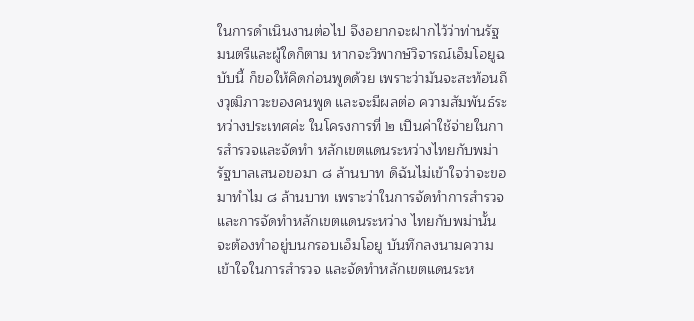ในการดําเนินงานต่อไป จึงอยากจะฝากไว้ว่าท่านรัฐมนตรีและผู้ใดก็ตาม หากจะวิพากษ์วิจารณ์เอ็มโอยูฉบับนี้ ก็ขอให้คิดก่อนพูดด้วย เพราะว่ามันจะสะท้อนถึงวุฒิภาวะของคนพูด และจะมีผลต่อ ความสัมพันธ์ระหว่างประเทศค่ะ ในโครงการที่ ๒ เปึนค่าใช้จ่ายในการสํารวจและจัดทํา หลักเขตแดนระหว่างไทยกับพม่า รัฐบาลเสนอขอมา ๘ ล้านบาท ดิฉันไม่เข้าใจว่าจะขอ มาทําไม ๘ ล้านบาท เพราะว่าในการจัดทําการสํารวจและการจัดทําหลักเขตแดนระหว่าง ไทยกับพม่านั้น จะต้องทําอยู่บนกรอบเอ็มโอยู บันทึกลงนามความเข้าใจในการสํารวจ และจัดทําหลักเขตแดนระห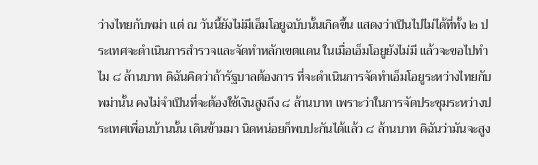ว่างไทยกับพม่า แต่ ณ วันนี้ยังไม่มีเอ็มโอยูฉบับนั้นเกิดขึ้น แสดงว่าเปึนไปไม่ได้ที่ทั้ง ๒ ประเทศจะดําเนินการสํารวจและจัดทําหลักเขตแดน ในเมื่อเอ็มโอยูยังไม่มี แล้วจะขอไปทําไม ๘ ล้านบาท ดิฉันคิดว่าถ้ารัฐบาลต้องการ ที่จะดําเนินการจัดทําเอ็มโอยูระหว่างไทยกับพม่านั้น คงไม่จําเปึนที่จะต้องใช้เงินสูงถึง ๘ ล้านบาท เพราะว่าในการจัดประชุมระหว่างประเทศเพื่อนบ้านนั้น เดินข้ามมา นิดหน่อยก็พบปะกันได้แล้ว ๘ ล้านบาท ดิฉันว่ามันจะสูง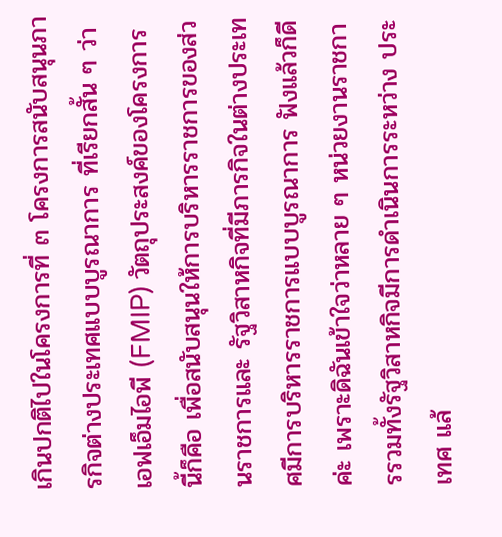เกินปกติไปในโครงการที่ ๓ โครงการสนับสนุนภารกิจต่างประเทศแบบบูรณาการ ที่เรียกสั้น ๆ ว่าเอฟเอ็มไอพี (FMIP) วัตถุประสงค์ของโครงการนี้ก็คือ เพื่อสนับสนุนให้การบริหารราชการของส่วนราชการและ รัฐวิสาหกิจที่มีภารกิจในต่างประเทศมีการบริหารราชการแบบบูรณาการ ฟังแล้วก็ดีค่ะ เพราะดิฉันเข้าใจว่าหลาย ๆ หน่วยงานราชการรวมทั้งรัฐวิสาหกิจมีการดําเนินการระหว่าง ประเทศ แล้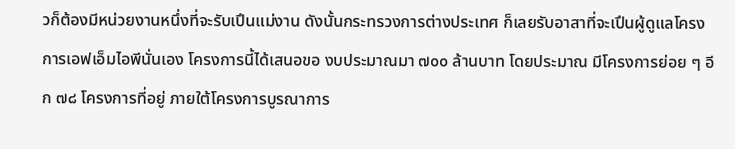วก็ต้องมีหน่วยงานหนึ่งที่จะรับเปึนแม่งาน ดังนั้นกระทรวงการต่างประเทศ ก็เลยรับอาสาที่จะเปึนผู้ดูแลโครงการเอฟเอ็มไอพีนั่นเอง โครงการนี้ได้เสนอขอ งบประมาณมา ๗๐๐ ล้านบาท โดยประมาณ มีโครงการย่อย ๆ อีก ๗๘ โครงการที่อยู่ ภายใต้โครงการบูรณาการ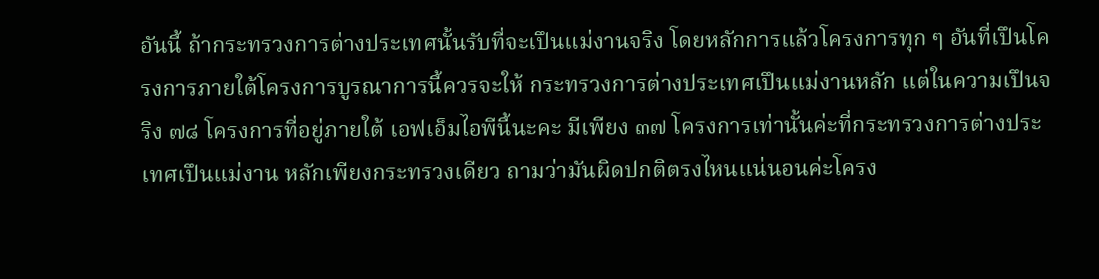อันนี้ ถ้ากระทรวงการต่างประเทศนั้นรับที่จะเปึนแม่งานจริง โดยหลักการแล้วโครงการทุก ๆ อันที่เปึนโครงการภายใต้โครงการบูรณาการนี้ควรจะให้ กระทรวงการต่างประเทศเปึนแม่งานหลัก แต่ในความเปึนจริง ๗๘ โครงการที่อยู่ภายใต้ เอฟเอ็มไอพีนี้นะคะ มีเพียง ๓๗ โครงการเท่านั้นค่ะที่กระทรวงการต่างประเทศเปึนแม่งาน หลักเพียงกระทรวงเดียว ถามว่ามันผิดปกติตรงไหนแน่นอนค่ะโครง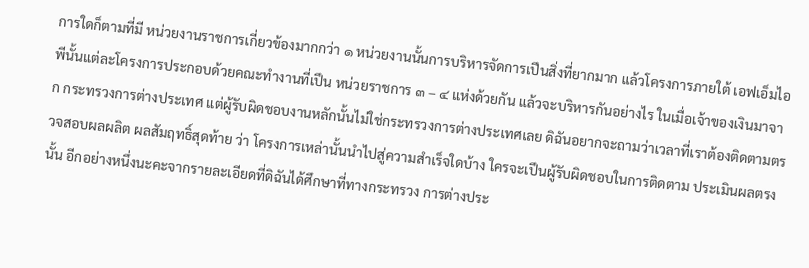การใดก็ตามที่มี หน่วยงานราชการเกี่ยวข้องมากกว่า ๑ หน่วยงานนั้นการบริหารจัดการเปึนสิ่งที่ยากมาก แล้วโครงการภายใต้ เอฟเอ็มไอพีนั้นแต่ละโครงการประกอบด้วยคณะทํางานที่เปึน หน่วยราชการ ๓ – ๔ แห่งด้วยกัน แล้วจะบริหารกันอย่างไร ในเมื่อเจ้าของเงินมาจาก กระทรวงการต่างประเทศ แต่ผู้รับผิดชอบงานหลักนั้นไม่ใช่กระทรวงการต่างประเทศเลย ดิฉันอยากจะถามว่าเวลาที่เราต้องติดตามตรวจสอบผลผลิต ผลสัมฤทธิ์สุดท้าย ว่า โครงการเหล่านั้นนําไปสู่ความสําเร็จใดบ้าง ใครจะเปึนผู้รับผิดชอบในการติดตาม ประเมินผลตรงนั้น อีกอย่างหนึ่งนะคะจากรายละเอียดที่ดิฉันได้ศึกษาที่ทางกระทรวง การต่างประ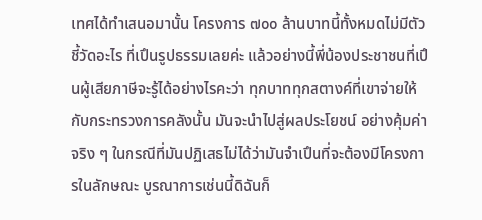เทศได้ทําเสนอมานั้น โครงการ ๗๐๐ ล้านบาทนี้ทั้งหมดไม่มีตัวชี้วัดอะไร ที่เปึนรูปธรรมเลยค่ะ แล้วอย่างนี้พี่น้องประชาชนที่เปึนผู้เสียภาษีจะรู้ได้อย่างไรคะว่า ทุกบาททุกสตางค์ที่เขาจ่ายให้กับกระทรวงการคลังนั้น มันจะนําไปสู่ผลประโยชน์ อย่างคุ้มค่าจริง ๆ ในกรณีที่มันปฏิเสธไม่ได้ว่ามันจําเปึนที่จะต้องมีโครงการในลักษณะ บูรณาการเช่นนี้ดิฉันก็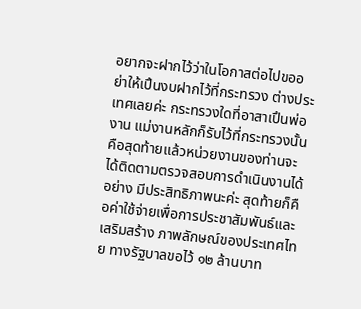อยากจะฝากไว้ว่าในโอกาสต่อไปขออย่าให้เปึนงบฝากไว้ที่กระทรวง ต่างประเทศเลยค่ะ กระทรวงใดที่อาสาเปึนพ่องาน แม่งานหลักก็รับไว้ที่กระทรวงนั้น คือสุดท้ายแล้วหน่วยงานของท่านจะได้ติดตามตรวจสอบการดําเนินงานได้อย่าง มีประสิทธิภาพนะค่ะ สุดท้ายก็คือค่าใช้จ่ายเพื่อการประชาสัมพันธ์และเสริมสร้าง ภาพลักษณ์ของประเทศไทย ทางรัฐบาลขอไว้ ๑๒ ล้านบาท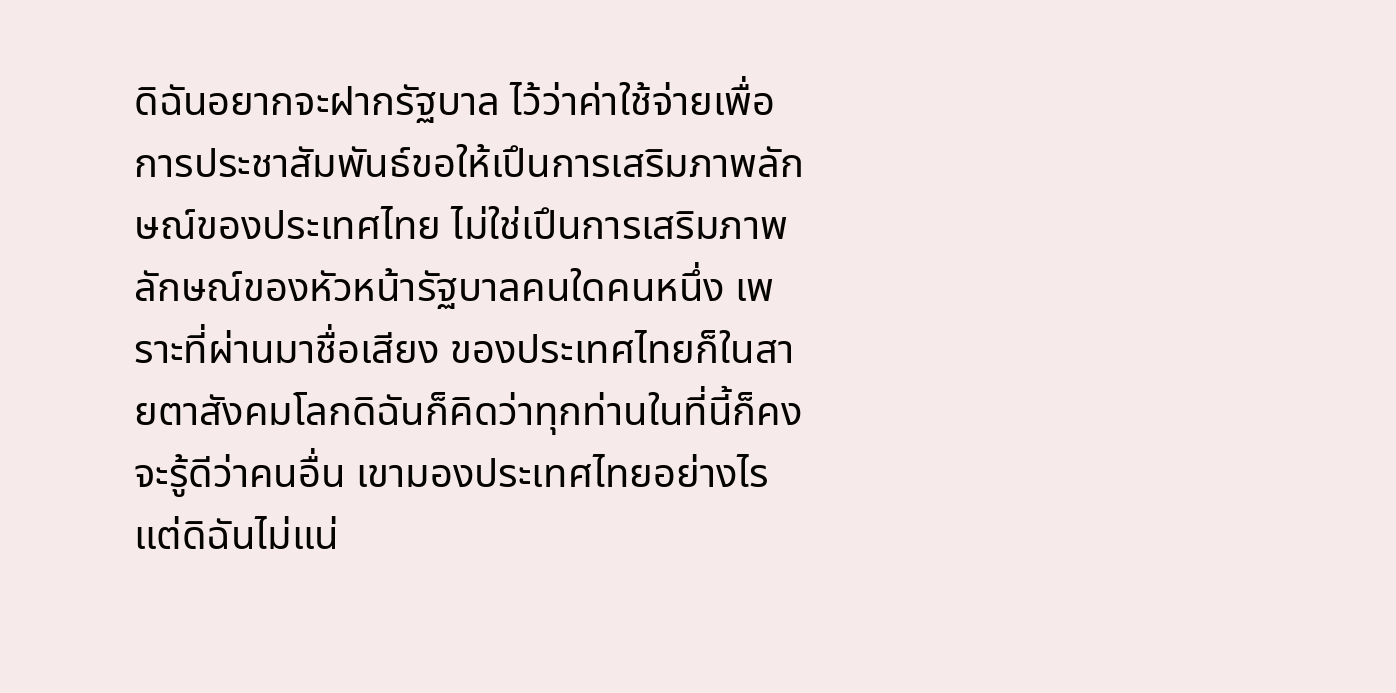ดิฉันอยากจะฝากรัฐบาล ไว้ว่าค่าใช้จ่ายเพื่อการประชาสัมพันธ์ขอให้เปึนการเสริมภาพลักษณ์ของประเทศไทย ไม่ใช่เปึนการเสริมภาพลักษณ์ของหัวหน้ารัฐบาลคนใดคนหนึ่ง เพราะที่ผ่านมาชื่อเสียง ของประเทศไทยก็ในสายตาสังคมโลกดิฉันก็คิดว่าทุกท่านในที่นี้ก็คงจะรู้ดีว่าคนอื่น เขามองประเทศไทยอย่างไร แต่ดิฉันไม่แน่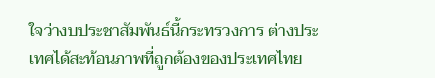ใจว่างบประชาสัมพันธ์นี้กระทรวงการ ต่างประเทศได้สะท้อนภาพที่ถูกต้องของประเทศไทย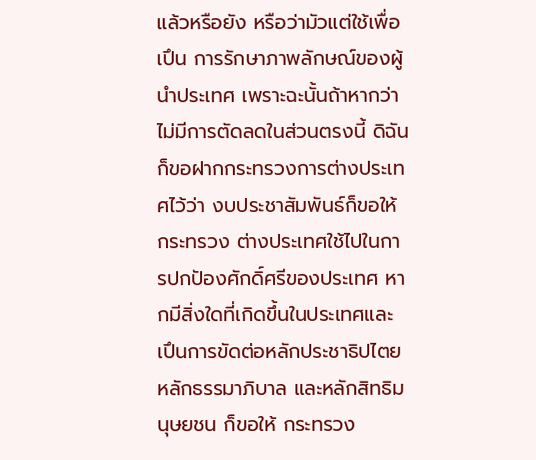แล้วหรือยัง หรือว่ามัวแต่ใช้เพื่อเปึน การรักษาภาพลักษณ์ของผู้นําประเทศ เพราะฉะนั้นถ้าหากว่าไม่มีการตัดลดในส่วนตรงนี้ ดิฉันก็ขอฝากกระทรวงการต่างประเทศไว้ว่า งบประชาสัมพันธ์ก็ขอให้กระทรวง ต่างประเทศใช้ไปในการปกปัองศักดิ์ศรีของประเทศ หากมีสิ่งใดที่เกิดขึ้นในประเทศและ เปึนการขัดต่อหลักประชาธิปไตย หลักธรรมาภิบาล และหลักสิทธิมนุษยชน ก็ขอให้ กระทรวง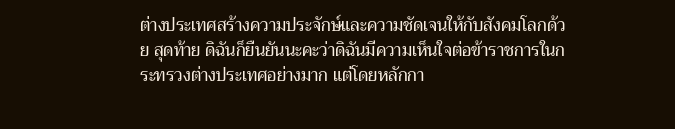ต่างประเทศสร้างความประจักษ์และความชัดเจนให้กับสังคมโลกด้วย สุดท้าย ดิฉันก็ยืนยันนะคะว่าดิฉันมีความเห็นใจต่อข้าราชการในกระทรวงต่างประเทศอย่างมาก แต่โดยหลักกา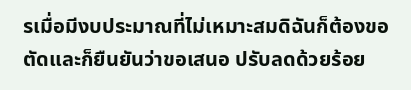รเมื่อมีงบประมาณที่ไม่เหมาะสมดิฉันก็ต้องขอตัดและก็ยืนยันว่าขอเสนอ ปรับลดด้วยร้อย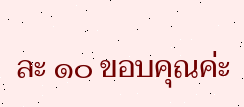ละ ๑๐ ขอบคุณค่ะ